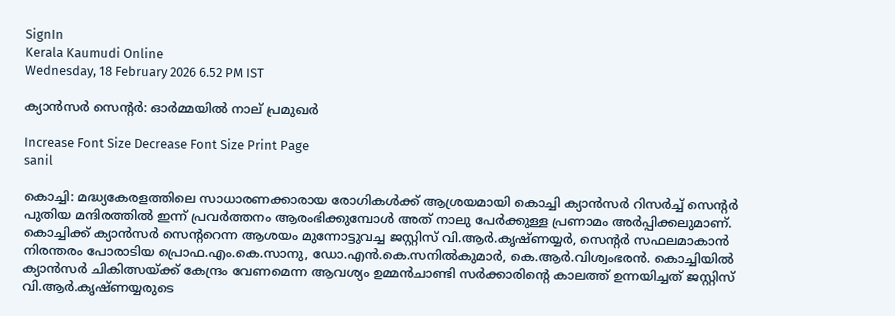SignIn
Kerala Kaumudi Online
Wednesday, 18 February 2026 6.52 PM IST

ക്യാൻസർ സെന്റർ: ഓർമ്മയിൽ നാല് പ്രമുഖർ

Increase Font Size Decrease Font Size Print Page
sanil

കൊച്ചി: മദ്ധ്യകേരളത്തിലെ സാധാരണക്കാരായ രോഗികൾക്ക് ആശ്രയമായി കൊച്ചി ക്യാൻസർ റിസർച്ച് സെന്റർ പുതിയ മന്ദിരത്തിൽ ഇന്ന് പ്രവർത്തനം ആരംഭിക്കുമ്പോൾ അത് നാലു പേർക്കുള്ള പ്രണാമം അർപ്പിക്കലുമാണ്. കൊച്ചിക്ക് ക്യാൻസർ സെന്ററെന്ന ആശയം മുന്നോട്ടുവച്ച ജസ്റ്റിസ് വി.ആർ.കൃഷ്‌ണയ്യർ, സെന്റർ സഫലമാകാൻ നിരന്തരം പോരാടിയ പ്രൊഫ.എം.കെ.സാനു, ഡോ.എൻ.കെ.സനിൽകുമാർ, കെ.ആർ.വിശ്വംഭരൻ. കൊച്ചിയിൽ ക്യാൻസർ ചികിത്സയ്ക്ക് കേന്ദ്രം വേണമെന്ന ആവശ്യം ഉമ്മൻചാണ്ടി സർക്കാരിന്റെ കാലത്ത് ഉന്നയിച്ചത് ജസ്റ്റിസ് വി.ആർ.കൃഷ്‌ണയ്യരുടെ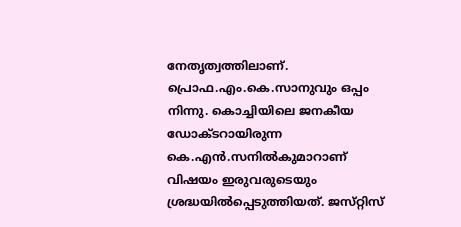നേതൃത്വത്തിലാണ്. പ്രൊഫ.എം.കെ.സാനുവും ഒപ്പം നിന്നു. കൊച്ചിയിലെ ജനകീയ ഡോക്‌ടറായിരുന്ന കെ.എൻ.സനിൽകുമാറാണ് വിഷയം ഇരുവരുടെയും ശ്രദ്ധയിൽപ്പെടുത്തിയത്. ജസ്‌റ്റിസ്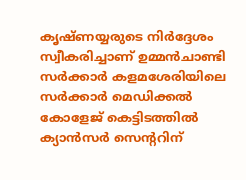കൃഷ്‌ണയ്യരുടെ നിർദ്ദേശം സ്വീകരിച്ചാണ് ഉമ്മൻചാണ്ടി സർക്കാർ കളമശേരിയിലെ സർക്കാർ മെഡിക്കൽ കോളേജ് കെട്ടിടത്തിൽ ക്യാൻസർ സെന്ററിന്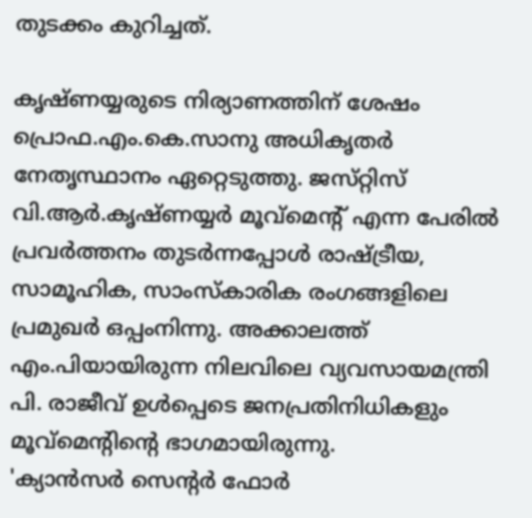തുടക്കം കുറിച്ചത്.

കൃഷ്‌ണയ്യരുടെ നിര്യാണത്തിന് ശേഷം പ്രൊഫ.എം.കെ.സാനു അധികൃതർ നേതൃസ്ഥാനം ഏറ്റെടുത്തു. ജസ്‌റ്റിസ് വി.ആർ.കൃഷ്‌ണയ്യർ മൂവ്മെന്റ് എന്ന പേരിൽ പ്രവർത്തനം തുടർന്നപ്പോൾ രാഷ്ട്രീയ, സാമൂഹിക, സാംസ്‌കാരിക രംഗങ്ങളിലെ പ്രമുഖർ ഒപ്പംനിന്നു. അക്കാലത്ത് എം.പിയായിരുന്ന നിലവിലെ വ്യവസായമന്ത്രി പി. രാജീവ് ഉൾപ്പെടെ ജനപ്രതിനിധികളും മൂവ്മെന്റിന്റെ ഭാഗമായിരുന്നു.
'ക്യാൻസർ സെന്റർ ഫോർ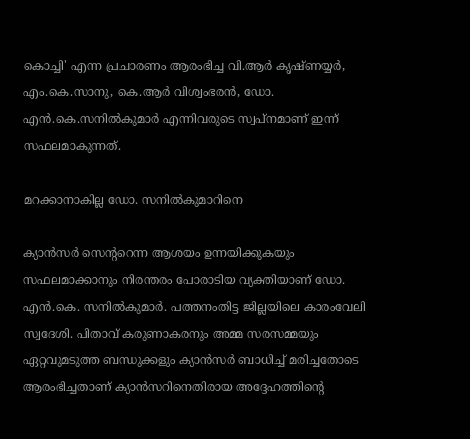കൊച്ചി' എന്ന പ്രചാരണം ആരംഭിച്ച വി.ആർ കൃഷ്ണയ്യർ, എം.കെ.സാനു, കെ.ആർ വിശ്വംഭരൻ, ഡോ. എൻ.കെ.സനിൽകുമാർ എന്നിവരുടെ സ്വപ്നമാണ് ഇന്ന് സഫലമാകുന്നത്.

മറക്കാനാകില്ല ഡോ. സനിൽകുമാറിനെ

ക്യാൻസർ സെന്ററെന്ന ആശയം ഉന്നയിക്കുകയും സഫലമാക്കാനും നിരന്തരം പോരാടിയ വ്യക്തിയാണ് ഡോ. എൻ.കെ. സനിൽകുമാർ. പത്തനംതിട്ട ജില്ലയിലെ കാരംവേലി സ്വദേശി. പിതാവ് കരുണാകരനും അമ്മ സരസമ്മയും ഏറ്റവുമടുത്ത ബന്ധുക്കളും ക്യാൻസർ ബാധിച്ച് മരിച്ചതോടെ ആരംഭിച്ചതാണ് ക്യാൻസറിനെതിരായ അദ്ദേഹത്തിന്റെ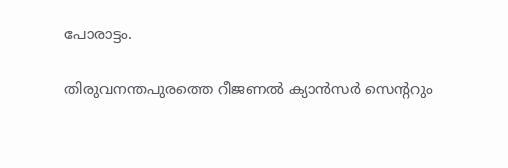പോരാട്ടം.

തിരുവനന്തപുരത്തെ റീജണൽ ക്യാൻസർ സെന്ററും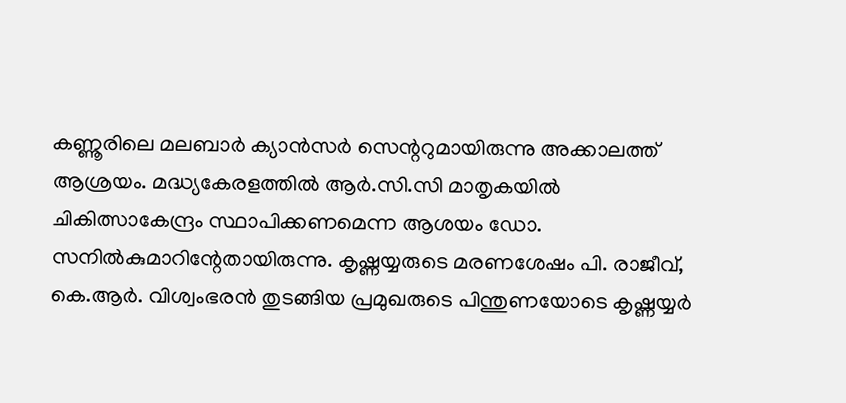കണ്ണൂരിലെ മലബാർ ക്യാൻസർ സെന്ററുമായിരുന്നു അക്കാലത്ത് ആശ്രയം. മദ്ധ്യകേരളത്തിൽ ആർ.സി.സി മാതൃകയിൽ ചികിത്സാകേന്ദ്രം സ്ഥാപിക്കണമെന്ന ആശയം ഡോ. സനിൽകുമാറിന്റേതായിരുന്നു. കൃഷ്ണയ്യരുടെ മരണശേഷം പി. രാജീവ്, കെ.ആർ. വിശ്വംഭരൻ തുടങ്ങിയ പ്രമുഖരുടെ പിന്തുണയോടെ കൃഷ്ണയ്യർ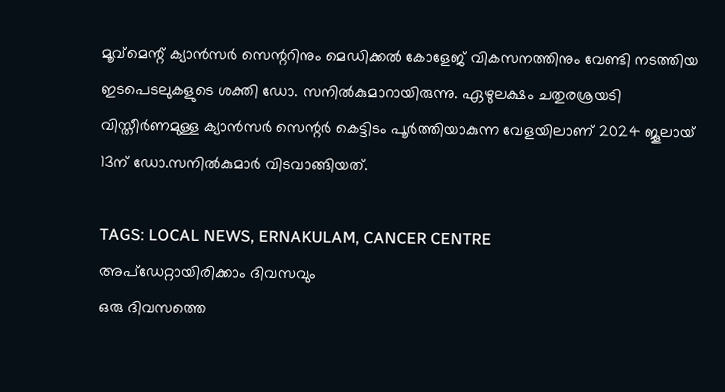മൂവ്‌മെന്റ് ക്യാൻസർ സെന്ററിനും മെഡിക്കൽ കോളേജ് വികസനത്തിനും വേണ്ടി നടത്തിയ ഇടപെടലുകളുടെ ശക്തി ഡോ. സനിൽകുമാറായിരുന്നു. ഏഴുലക്ഷം ചതുരശ്രയടി വിസ്തീർണമുള്ള ക്യാൻസർ സെന്റർ കെട്ടിടം പൂർത്തിയാകുന്ന വേളയിലാണ് 2024 ജൂലായ് 13ന് ഡോ.സനിൽകുമാർ വിടവാങ്ങിയത്.

TAGS: LOCAL NEWS, ERNAKULAM, CANCER CENTRE
അപ്ഡേറ്റായിരിക്കാം ദിവസവും
ഒരു ദിവസത്തെ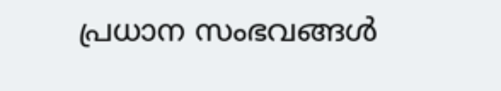പ്രധാന സംഭവങ്ങൾ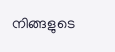നിങ്ങളുടെ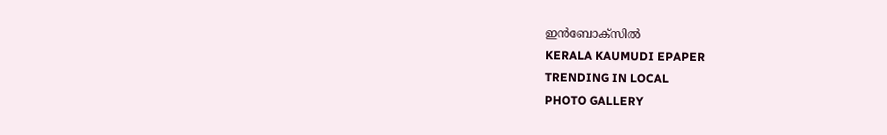ഇൻബോക്സിൽ
KERALA KAUMUDI EPAPER
TRENDING IN LOCAL
PHOTO GALLERY